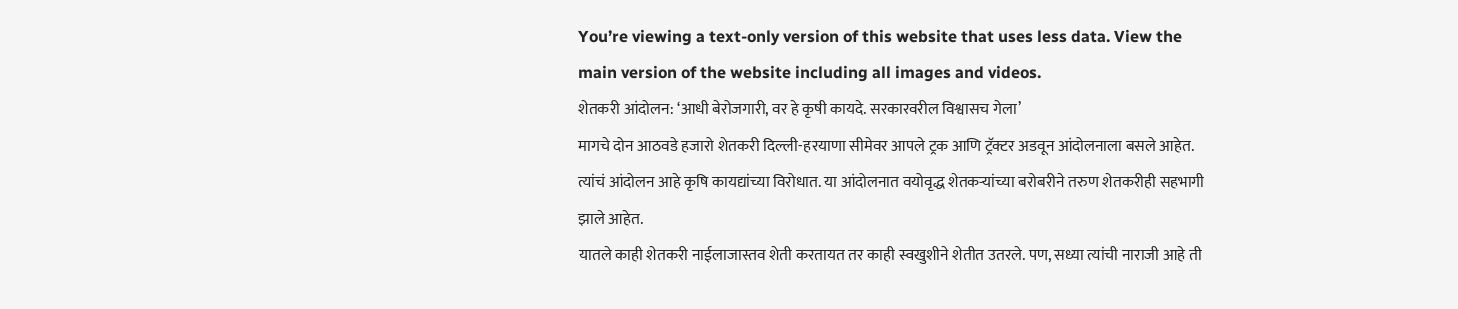You’re viewing a text-only version of this website that uses less data. View the main version of the website including all images and videos.
शेतकरी आंदोलन: ‘आधी बेरोजगारी, वर हे कृषी कायदे. सरकारवरील विश्वासच गेला’
मागचे दोन आठवडे हजारो शेतकरी दिल्ली-हरयाणा सीमेवर आपले ट्रक आणि ट्रॅक्टर अडवून आंदोलनाला बसले आहेत. त्यांचं आंदोलन आहे कृषि कायद्यांच्या विरोधात. या आंदोलनात वयोवृद्ध शेतकऱ्यांच्या बरोबरीने तरुण शेतकरीही सहभागी झाले आहेत.
यातले काही शेतकरी नाईलाजास्तव शेती करतायत तर काही स्वखुशीने शेतीत उतरले. पण, सध्या त्यांची नाराजी आहे ती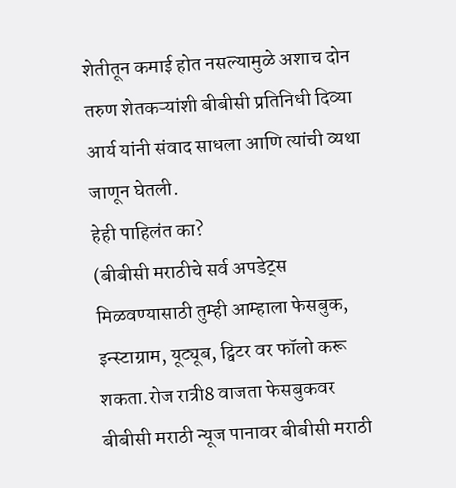शेतीतून कमाई होत नसल्यामुळे अशाच दोन तरुण शेतकऱ्यांशी बीबीसी प्रतिनिधी दिव्या आर्य यांनी संवाद साधला आणि त्यांची व्यथा जाणून घेतली.
हेही पाहिलंत का?
(बीबीसी मराठीचे सर्व अपडेट्स मिळवण्यासाठी तुम्ही आम्हाला फेसबुक, इन्स्टाग्राम, यूट्यूब, ट्विटर वर फॉलो करू शकता.रोज रात्री8 वाजता फेसबुकवर बीबीसी मराठी न्यूज पानावर बीबीसी मराठी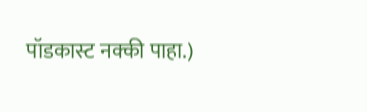पॉडकास्ट नक्की पाहा.)